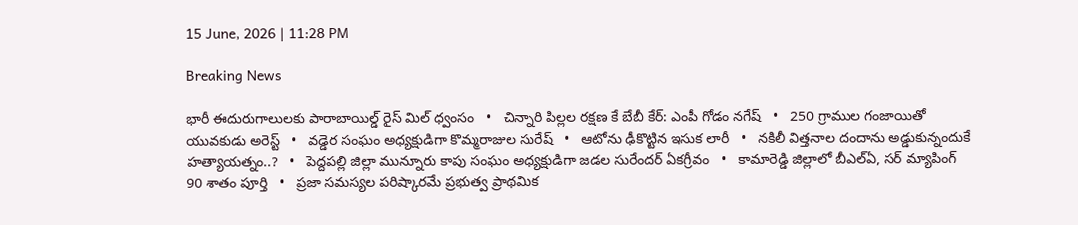15 June, 2026 | 11:28 PM

Breaking News

భారీ ఈదురుగాలులకు పారాబాయిల్డ్ రైస్ మిల్ ధ్వంసం   •   చిన్నారి పిల్లల రక్షణ కే బేబీ కేర్: ఎంపీ గోడం నగేష్   •   250 గ్రాముల గంజాయితో యువకుడు అరెస్ట్   •   వడ్డెర సంఘం అధ్యక్షుడిగా కొమ్మరాజుల సురేష్   •   ఆటోను ఢీకొట్టిన ఇసుక లారీ   •   నకిలీ విత్తనాల దందాను అడ్డుకున్నందుకే హత్యాయత్నం..?   •   పెద్దపల్లి జిల్లా మున్నూరు కాపు సంఘం అధ్యక్షుడిగా జడల సురేందర్ ఏకగ్రీవం   •   కామారెడ్డి జిల్లాలో బీఎల్ఏ, సర్ మ్యాపింగ్ 90 శాతం పూర్తి   •   ప్రజా సమస్యల పరిష్కారమే ప్రభుత్వ ప్రాథమిక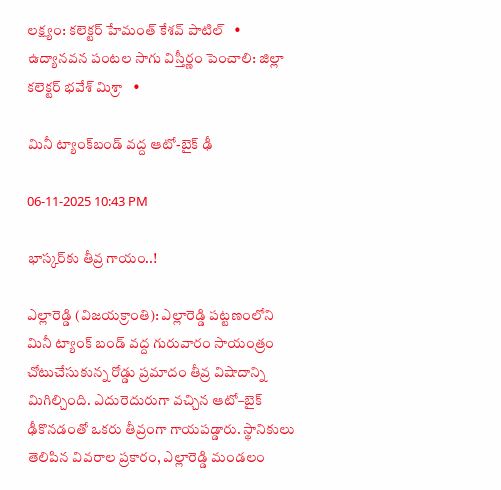లక్ష్యం: కలెక్టర్ హేమంత్ కేశవ్ పాటిల్   •   ఉద్యానవన పంటల సాగు విస్తీర్ణం పెంచాలి: జిల్లా కలెక్టర్ భవేశ్ మిశ్రా   •

మినీ ట్యాంక్‌బండ్ వద్ద ఆటో-బైక్ ఢీ

06-11-2025 10:43 PM

భాస్కర్‌కు తీవ్ర గాయం..!

ఎల్లారెడ్డి (విజయక్రాంతి): ఎల్లారెడ్డి పట్టణంలోని మినీ ట్యాంక్ బండ్ వద్ద గురువారం సాయంత్రం చోటుచేసుకున్న రోడ్డు ప్రమాదం తీవ్ర విషాదాన్ని మిగిల్చింది. ఎదురెదురుగా వచ్చిన ఆటో–బైక్ ఢీకొనడంతో ఒకరు తీవ్రంగా గాయపడ్డారు. స్థానికులు తెలిపిన వివరాల ప్రకారం, ఎల్లారెడ్డి మండలం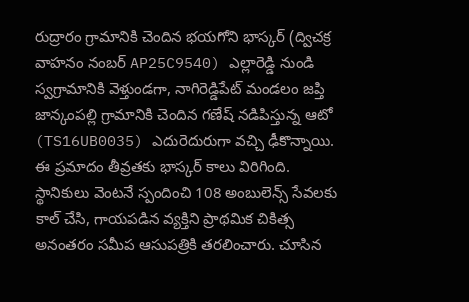రుద్రారం గ్రామానికి చెందిన భయగోని భాస్కర్ (ద్విచక్ర వాహనం నంబర్ AP25C9540) ఎల్లారెడ్డి నుండి స్వగ్రామానికి వెళ్తుండగా, నాగిరెడ్డిపేట్ మండలం జప్తి జాన్కంపల్లి గ్రామానికి చెందిన గణేష్ నడిపిస్తున్న ఆటో (TS16UB0035) ఎదురెదురుగా వచ్చి ఢీకొన్నాయి. ఈ ప్రమాదం తీవ్రతకు భాస్కర్ కాలు విరిగింది. స్థానికులు వెంటనే స్పందించి 108 అంబులెన్స్ సేవలకు కాల్ చేసి, గాయపడిన వ్యక్తిని ప్రాథమిక చికిత్స అనంతరం సమీప ఆసుపత్రికి తరలించారు. చూసిన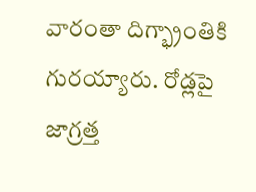వారంతా దిగ్భ్రాంతికి గురయ్యారు. రోడ్లపై జాగ్రత్త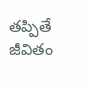తప్పితే జీవితం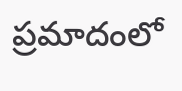ప్రమాదంలో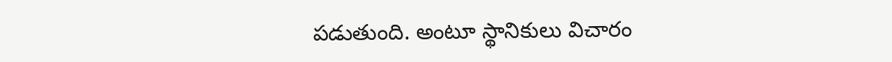పడుతుంది. అంటూ స్థానికులు విచారం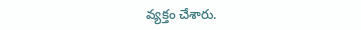వ్యక్తం చేశారు.